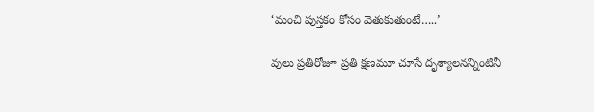‘మంచి పుస్తకం కోసం వెతుకుతుంటే…..’

వులు ప్రతిరోజూ ప్రతి క్షణమూ చూసే దృశ్యాలనన్నింటినీ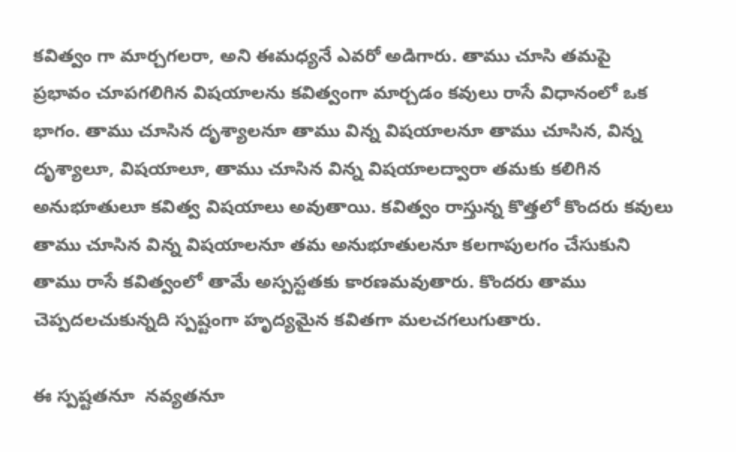కవిత్వం గా మార్చగలరా, అని ఈమధ్యనే ఎవరో అడిగారు. తాము చూసి తమపై ప్రభావం చూపగలిగిన విషయాలను కవిత్వంగా మార్చడం కవులు రాసే విధానంలో ఒక భాగం. తాము చూసిన దృశ్యాలనూ తాము విన్న విషయాలనూ తాము చూసిన, విన్న దృశ్యాలూ, విషయాలూ, తాము చూసిన విన్న విషయాలద్వారా తమకు కలిగిన అనుభూతులూ కవిత్వ విషయాలు అవుతాయి. కవిత్వం రాస్తున్న కొత్తలో కొందరు కవులు తాము చూసిన విన్న విషయాలనూ తమ అనుభూతులనూ కలగాపులగం చేసుకుని తాము రాసే కవిత్వంలో తామే అస్పస్టతకు కారణమవుతారు. కొందరు తాము చెప్పదలచుకున్నది స్పష్టంగా హృద్యమైన కవితగా మలచగలుగుతారు.

ఈ స్పష్టతనూ  నవ్యతనూ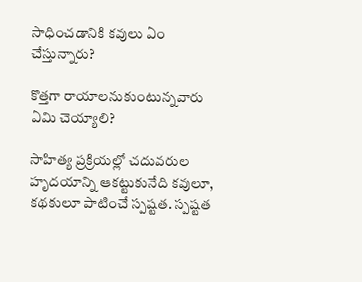సాధించడానికి కవులు ఏం చేస్తున్నారు?

కొత్తగా రాయాలనుకుంటున్నవారు ఏమి చెయ్యాలి?

సాహిత్య ప్రక్రియల్లో చదువరుల హృదయాన్ని ఆకట్టుకునేది కవులూ, కథకులూ పాటించే స్పష్టత. స్పష్టత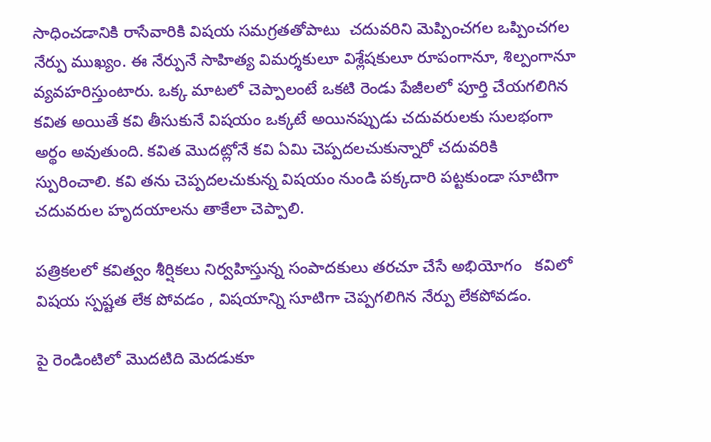సాధించడానికి రాసేవారికి విషయ సమగ్రతతోపాటు  చదువరిని మెప్పించగల ఒప్పించగల నేర్పు ముఖ్యం. ఈ నేర్పునే సాహిత్య విమర్శకులూ విశ్లేషకులూ రూపంగానూ, శిల్పంగానూ   వ్యవహరిస్తుంటారు. ఒక్క మాటలో చెప్పాలంటే ఒకటి రెండు పేజీలలో పూర్తి చేయగలిగిన కవిత అయితే కవి తీసుకునే విషయం ఒక్కటే అయినప్పుడు చదువరులకు సులభంగా అర్థం అవుతుంది. కవిత మొదట్లోనే కవి ఏమి చెప్పదలచుకున్నారో చదువరికి స్పురించాలి. కవి తను చెప్పదలచుకున్న విషయం నుండి పక్కదారి పట్టకుండా సూటిగా చదువరుల హృదయాలను తాకేలా చెప్పాలి.

పత్రికలలో కవిత్వం శీర్షికలు నిర్వహిస్తున్న సంపాదకులు తరచూ చేసే అభియోగం   కవిలో విషయ స్పష్టత లేక పోవడం , విషయాన్ని సూటిగా చెప్పగలిగిన నేర్పు లేకపోవడం.

పై రెండింటిలో మొదటిది మెదడుకూ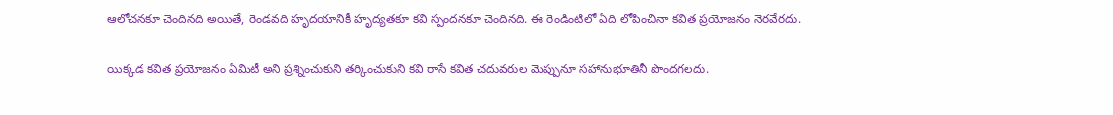ఆలోచనకూ చెందినది అయితే, రెండవది హృదయానికీ హృద్యతకూ కవి స్పందనకూ చెందినది. ఈ రెండింటిలో ఏది లోపించినా కవిత ప్రయోజనం నెరవేరదు.

యిక్కడ కవిత ప్రయోజనం ఏమిటీ అని ప్రశ్నించుకుని తర్కించుకుని కవి రాసే కవిత చదువరుల మెప్పునూ సహానుభూతినీ పొందగలదు.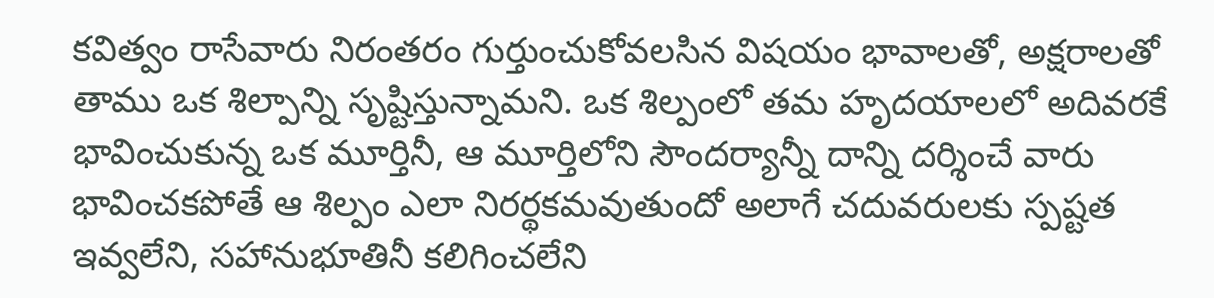కవిత్వం రాసేవారు నిరంతరం గుర్తుంచుకోవలసిన విషయం భావాలతో, అక్షరాలతో తాము ఒక శిల్పాన్ని సృష్టిస్తున్నామని. ఒక శిల్పంలో తమ హృదయాలలో అదివరకే భావించుకున్న ఒక మూర్తినీ, ఆ మూర్తిలోని సౌందర్యాన్నీ దాన్ని దర్శించే వారు భావించకపోతే ఆ శిల్పం ఎలా నిరర్థకమవుతుందో అలాగే చదువరులకు స్పష్టత ఇవ్వలేని, సహానుభూతినీ కలిగించలేని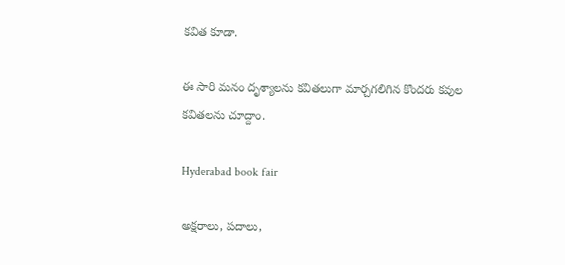కవిత కూడా.

ఈ సారి మనం దృశ్యాలను కవితలుగా మార్చగలిగిన కొందరు కవుల కవితలను చూద్దాం.

Hyderabad book fair

అక్షరాలు, పదాలు,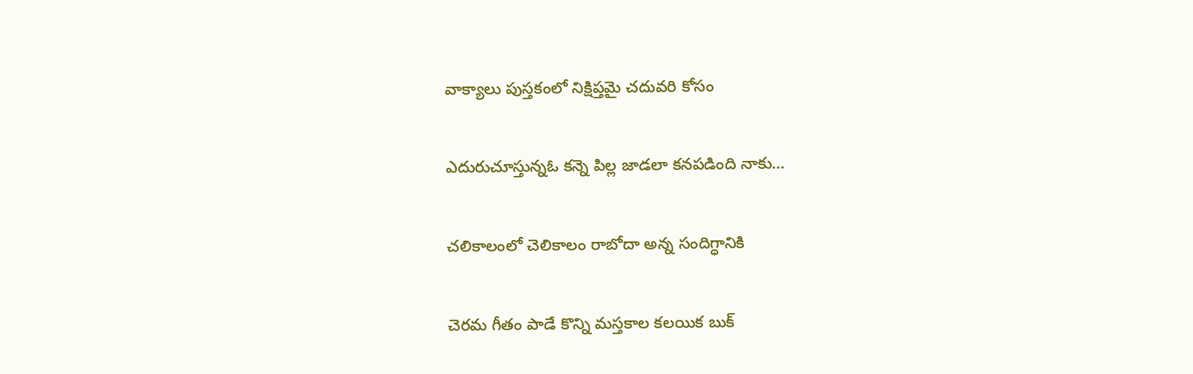వాక్యాలు పుస్తకంలో నిక్షిప్తమై చదువరి కోసం

ఎదురుచూస్తున్నఓ కన్నె పిల్ల జాడలా కనపడింది నాకు…

చలికాలంలో చెలికాలం రాబోదా అన్న సందిగ్ధానికి

చెరమ గీతం పాడే కొన్ని మస్తకాల కలయిక బుక్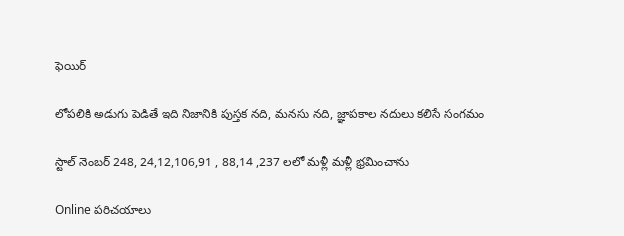ఫెయిర్

లోపలికి అడుగు పెడితే ఇది నిజానికి పుస్తక నది, మనసు నది, జ్ఞాపకాల నదులు కలిసే సంగమం

స్టాల్ నెంబర్ 248, 24,12,106,91 , 88,14 ,237 లలో మళ్లీ మళ్లీ భ్రమించాను

Online పరిచయాలు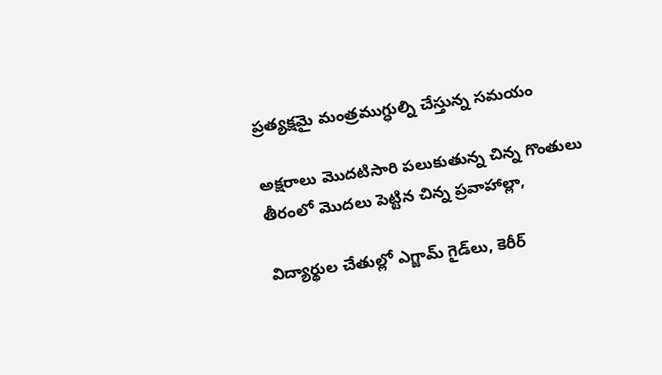ప్రత్యక్షమై మంత్రముగ్ధుల్ని చేస్తున్న సమయం

అక్షరాలు మొదటిసారి పలుకుతున్న చిన్న గొంతులు తీరంలో మొదలు పెట్టిన చిన్న ప్రవాహాల్లా,

విద్యార్థుల చేతుల్లో ఎగ్జామ్ గైడ్‌లు, కెరీర్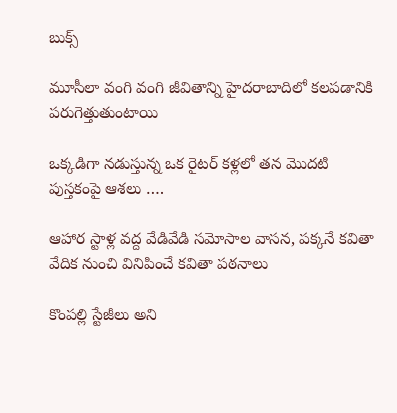బుక్స్

మూసీలా వంగి వంగి జీవితాన్ని హైదరాబాదిలో కలపడానికి పరుగెత్తుతుంటాయి

ఒక్కడిగా నడుస్తున్న ఒక రైటర్ కళ్లలో తన మొదటి పుస్తకంపై ఆశలు ….

ఆహార స్టాళ్ల వద్ద వేడివేడి సమోసాల వాసన, పక్కనే కవితా వేదిక నుంచి వినిపించే కవితా పఠనాలు

కొంపల్లి స్టేజీలు అని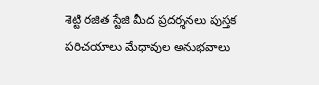శెట్టి రజిత స్టేజి మీద ప్రదర్శనలు పుస్తక పరిచయాలు మేధావుల అనుభవాలు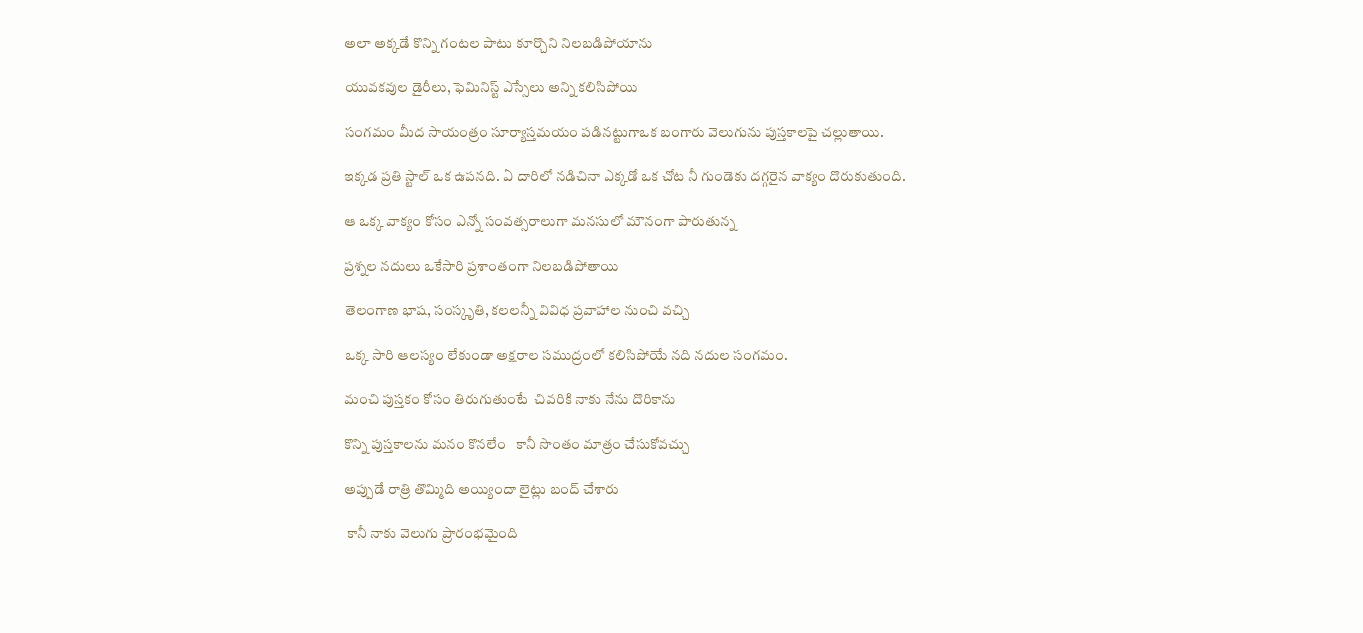అలా అక్కడే కొన్ని గంటల పాటు కూర్చొని నిలబడిపోయాను

యువకవుల డైరీలు, ఫెమినిస్ట్ ఎస్సేలు అన్ని కలిసిపోయి

సంగమం మీద సాయంత్రం సూర్యాస్తమయం పడినట్టుగాఒక బంగారు వెలుగును పుస్తకాలపై చల్లుతాయి.

ఇక్కడ ప్రతి స్టాల్ ఒక ఉపనది. ఏ దారిలో నడిచినా ఎక్కడో ఒక చోట నీ గుండెకు దగ్గరైన వాక్యం దొరుకుతుంది.

ఆ ఒక్క వాక్యం కోసం ఎన్నో సంవత్సరాలుగా మనసులో మౌనంగా పారుతున్న

ప్రశ్నల నదులు ఒకేసారి ప్రశాంతంగా నిలబడిపోతాయి

తెలంగాణ భాష, సంస్కృతి, కలలన్నీ వివిధ ప్రవాహాల నుంచి వచ్చి

ఒక్క సారి ఆలస్యం లేకుండా అక్షరాల సముద్రంలో కలిసిపోయే నది నదుల సంగమం.

మంచి పుస్తకం కోసం తిరుగుతుంటే  చివరికి నాకు నేను దొరికాను

కొన్ని పుస్తకాలను మనం కొనలేం   కానీ సొంతం మాత్రం చేసుకోవచ్చు

అప్పుడే రాత్రి తొమ్మిది అయ్యిందా లైట్లు బంద్ చేశారు

 కానీ నాకు వెలుగు ప్రారంభమైంది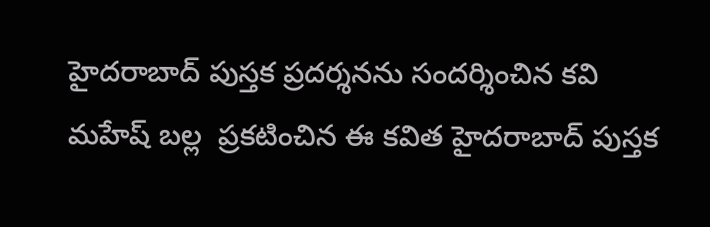హైదరాబాద్ పుస్తక ప్రదర్శనను సందర్శించిన కవి  మహేష్ బల్ల  ప్రకటించిన ఈ కవిత హైదరాబాద్ పుస్తక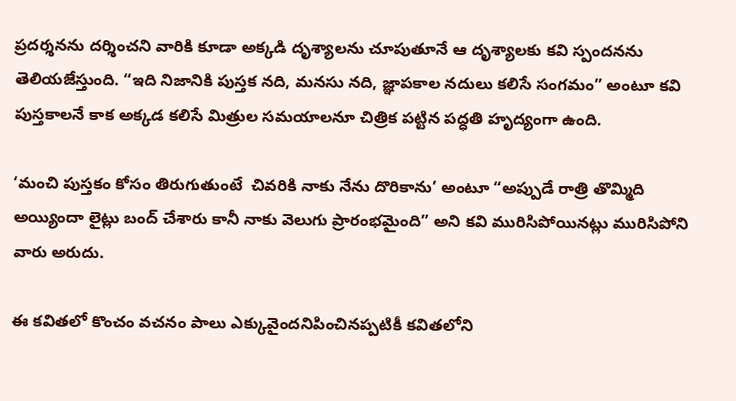ప్రదర్శనను దర్శించని వారికి కూడా అక్కడి దృశ్యాలను చూపుతూనే ఆ దృశ్యాలకు కవి స్పందనను తెలియజేస్తుంది. “ఇది నిజానికి పుస్తక నది, మనసు నది, జ్ఞాపకాల నదులు కలిసే సంగమం” అంటూ కవి పుస్తకాలనే కాక అక్కడ కలిసే మిత్రుల సమయాలనూ చిత్రిక పట్టిన పద్ధతి హృద్యంగా ఉంది.

‘మంచి పుస్తకం కోసం తిరుగుతుంటే  చివరికి నాకు నేను దొరికాను’ అంటూ “అప్పుడే రాత్రి తొమ్మిది అయ్యిందా లైట్లు బంద్ చేశారు కానీ నాకు వెలుగు ప్రారంభమైంది” అని కవి మురిసిపోయినట్లు మురిసిపోని వారు అరుదు.

ఈ కవితలో కొంచం వచనం పాలు ఎక్కువైందనిపించినప్పటికీ కవితలోని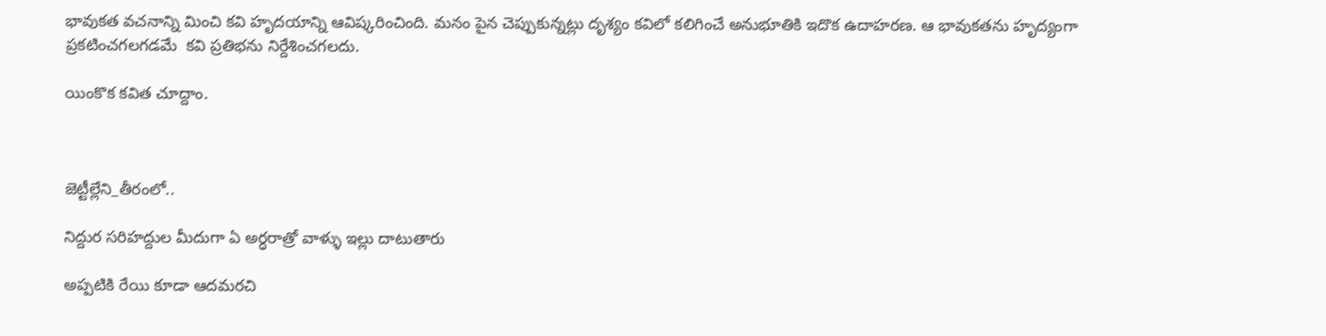భావుకత వచనాన్ని మించి కవి హృదయాన్ని ఆవిష్కరించింది. మనం పైన చెప్పుకున్నట్లు దృశ్యం కవిలో కలిగించే అనుభూతికి ఇదొక ఉదాహరణ. ఆ భావుకతను హృద్యంగా ప్రకటించగలగడమే  కవి ప్రతిభను నిర్దేశించగలదు.

యింకొక కవిత చూద్దాం.



జెట్టీల్లేని_తీరంలో..

నిద్దుర సరిహద్దుల మీదుగా ఏ అర్ధరాత్రో వాళ్ళు ఇల్లు దాటుతారు

అప్పటికి రేయి కూడా ఆదమరచి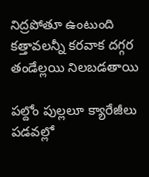నిద్రపోతూ ఉంటుంది  కత్తావలన్నీ కరవాక దగ్గర  తండేల్లయి నిలబడతాయి

పల్దోం పుల్లలూ క్యారేజీలు పడవల్లో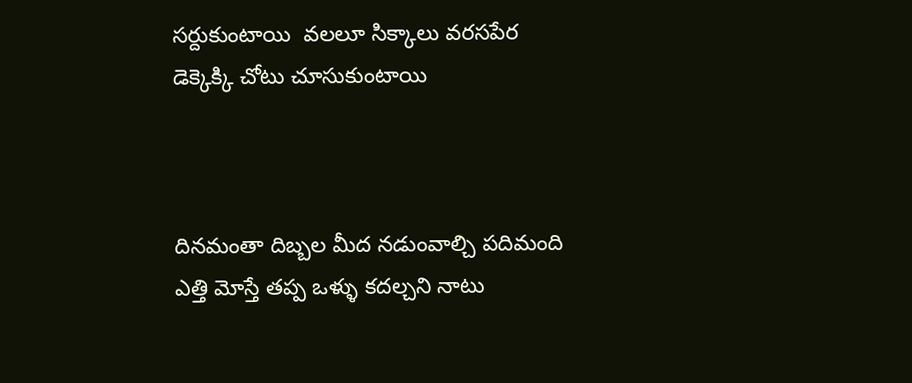సర్దుకుంటాయి  వలలూ సిక్కాలు వరసపేర  డెక్కెక్కి చోటు చూసుకుంటాయి



దినమంతా దిబ్బల మీద నడుంవాల్చి పదిమంది ఎత్తి మోస్తే తప్ప ఒళ్ళు కదల్చని నాటు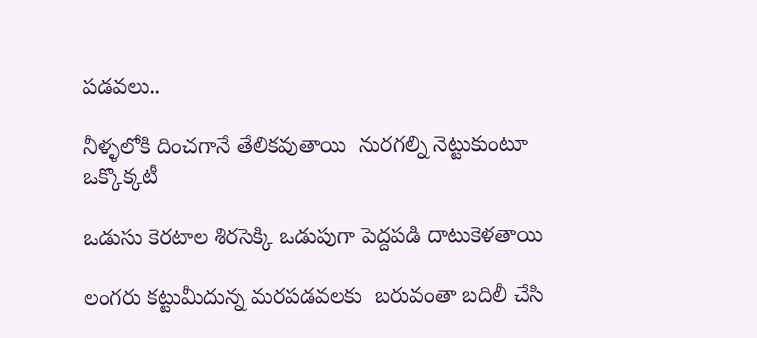పడవలు..

నీళ్ళలోకి దించగానే తేలికవుతాయి  నురగల్ని నెట్టుకుంటూ ఒక్కొక్కటీ

ఒడుసు కెరటాల శిరసెక్కి ఒడుపుగా పెద్దపడి దాటుకెళతాయి

లంగరు కట్టుమీదున్న మరపడవలకు  బరువంతా బదిలీ చేసి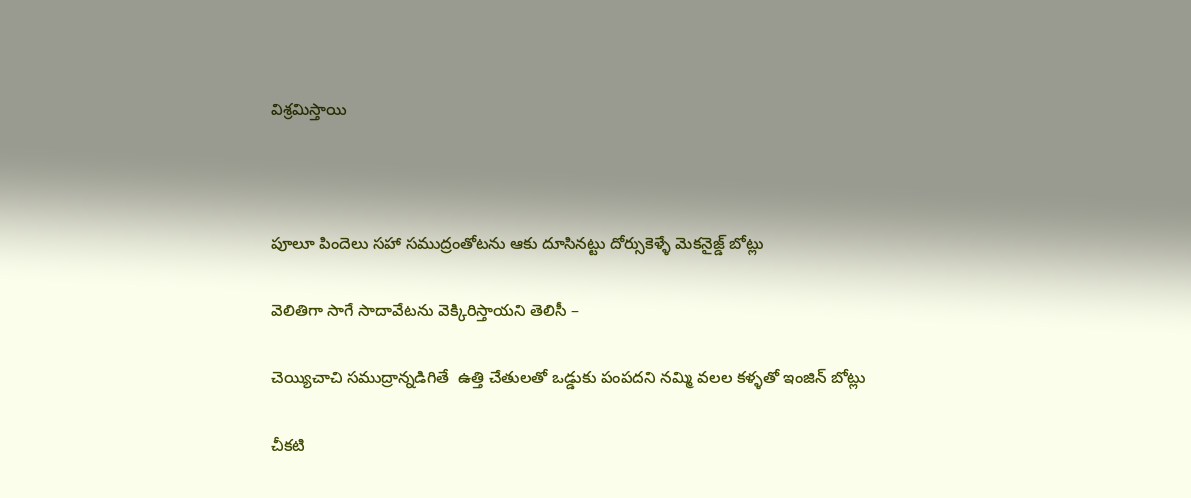విశ్రమిస్తాయి



పూలూ పిందెలు సహా సముద్రంతోటను ఆకు దూసినట్టు దోర్సుకెళ్ళే మెకనైజ్డ్ బోట్లు

వెలితిగా సాగే సాదావేటను వెక్కిరిస్తాయని తెలిసీ –

చెయ్యిచాచి సముద్రాన్నడిగితే  ఉత్తి చేతులతో ఒడ్డుకు పంపదని నమ్మి వలల కళ్ళతో ఇంజిన్ బోట్లు

చీకటి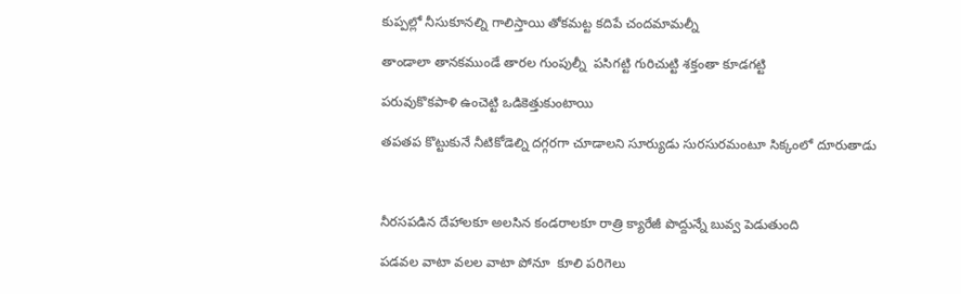కుప్పల్లో నీసుకూనల్ని గాలిస్తాయి తోకమట్ట కదిపే చందమామల్నీ

తాండాలా తానకముండే తారల గుంపుల్నీ  పసిగట్టి గురిచుట్టి శక్తంతా కూడగట్టి

పరువుకొకపాళి ఉంచెట్టి ఒడికెత్తుకుంటాయి

తపతప కొట్టుకునే నీటికోడెల్ని దగ్గరగా చూడాలని సూర్యుడు సురసురమంటూ సిక్కంలో దూరుతాడు



నీరసపడిన దేహాలకూ అలసిన కండరాలకూ రాత్రి క్యారేజీ పొద్దున్నే బువ్వ పెడుతుంది

పడవల వాటా వలల వాటా పోనూ  కూలి పరిగెలు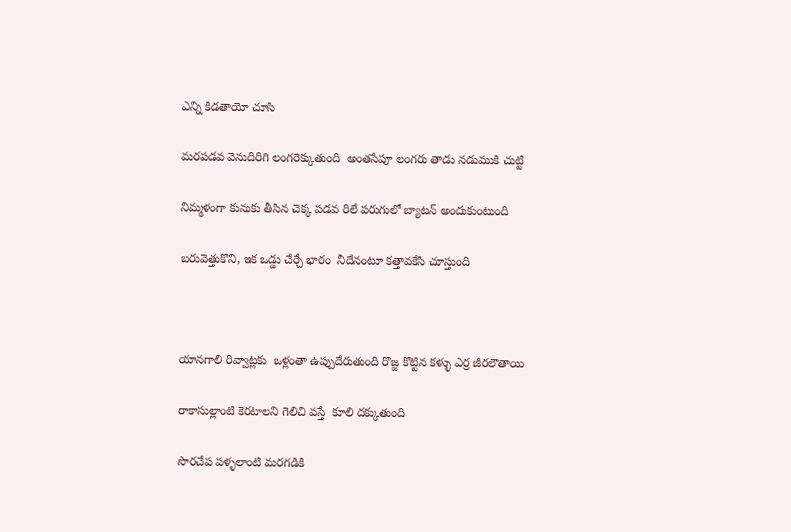ఎన్ని కిడతాయో చూసి

మరపడవ వెనుదిరిగి లంగరెక్కుతుంది  అంతసేపూ లంగరు తాడు నడుముకి చుట్టి

నిమ్మళంగా కునుకు తీసిన చెక్క పడవ రిలే పరుగులో బ్యాటన్ అందుకుంటుంది

బరువెత్తుకొని, ఇక ఒడ్డు చేర్చే భారం  నీదేనంటూ కత్తావకేసి చూస్తుంది



యానగాలి రివ్వాట్లకు  ఒళ్లంతా ఉప్పుదేరుతుంది రొజ్జ కొట్టిన కళ్ళు ఎర్ర జీరలౌతాయి

రాకాసుల్లాంటి కెరటాలని గెలిచి వస్తే  కూలి దక్కుతుంది

సొరచేప పళ్ళలాంటి మరగడికి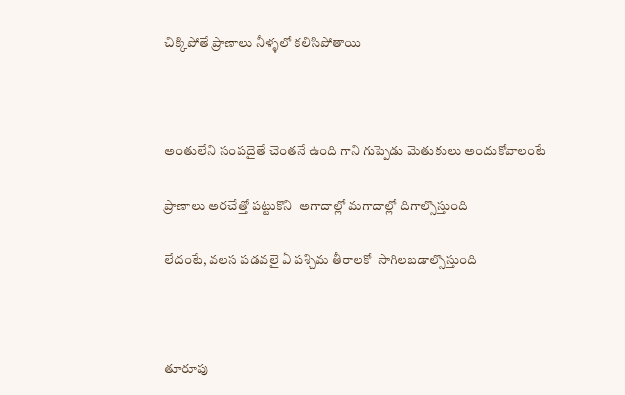చిక్కిపోతే ప్రాణాలు నీళ్ళలో కలిసిపోతాయి



అంతులేని సంపదైతే చెంతనే ఉంది గాని గుప్పెడు మెతుకులు అందుకోవాలంటే

ప్రాణాలు అరచేత్తో పట్టుకొని  అగాదాల్లో మగాదాల్లో దిగాల్సొస్తుంది

లేదంటే, వలస పడవలై ఏ పశ్చిమ తీరాలకో  సాగిలబడాల్సొస్తుంది



తూరూపు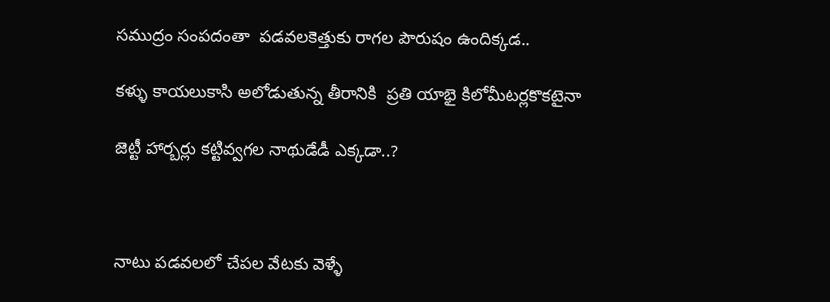సముద్రం సంపదంతా  పడవలకెత్తుకు రాగల పౌరుషం ఉందిక్కడ..

కళ్ళు కాయలుకాసి అలోడుతున్న తీరానికి  ప్రతి యాభై కిలోమీటర్లకొకటైనా

జెట్టీ హార్బర్లు కట్టివ్వగల నాథుడేడీ ఎక్కడా..?



నాటు పడవలలో చేపల వేటకు వెళ్ళే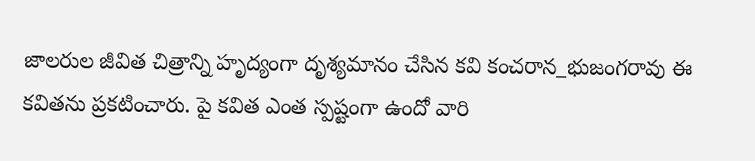జాలరుల జీవిత చిత్రాన్ని హృద్యంగా దృశ్యమానం చేసిన కవి కంచరాన_భుజంగరావు ఈ కవితను ప్రకటించారు. పై కవిత ఎంత స్పష్టంగా ఉందో వారి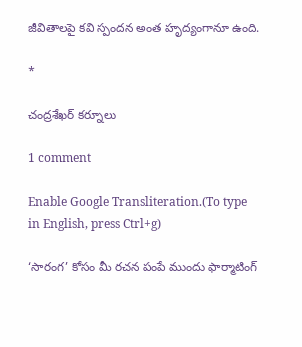జీవితాలపై కవి స్పందన అంత హృద్యంగానూ ఉంది.

*

చంద్రశేఖర్ కర్నూలు

1 comment

Enable Google Transliteration.(To type in English, press Ctrl+g)

‘సారంగ’ కోసం మీ రచన పంపే ముందు ఫార్మాటింగ్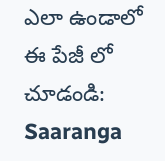ఎలా ఉండాలో ఈ పేజీ లో చూడండి: Saaranga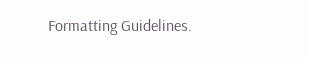Formatting Guidelines.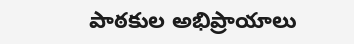పాఠకుల అభిప్రాయాలు